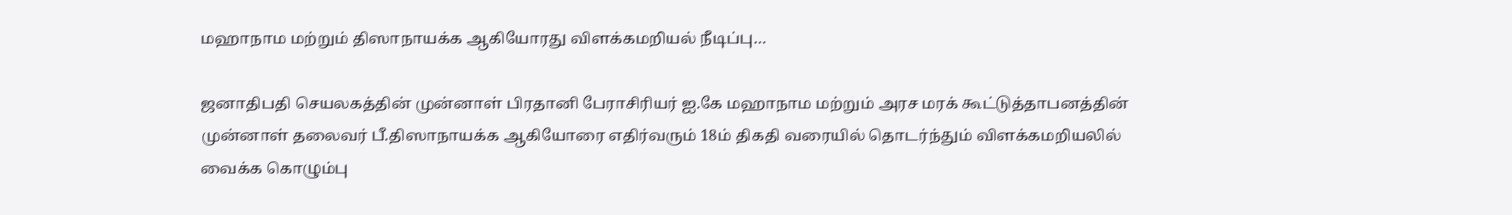மஹாநாம மற்றும் திஸாநாயக்க ஆகியோரது விளக்கமறியல் நீடிப்பு…

ஜனாதிபதி செயலகத்தின் முன்னாள் பிரதானி பேராசிரியர் ஐ.கே மஹாநாம மற்றும் அரச மரக் கூட்டுத்தாபனத்தின் முன்னாள் தலைவர் பீ.திஸாநாயக்க ஆகியோரை எதிர்வரும் 18ம் திகதி வரையில் தொடர்ந்தும் விளக்கமறியலில் வைக்க கொழும்பு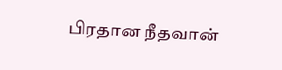பிரதான நீதவான்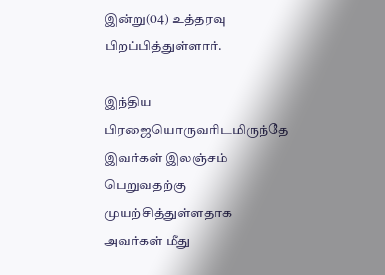இன்று(04) உத்தரவு பிறப்பித்துள்ளார்.

இந்திய பிரஜையொருவரிடமிருந்தே இவர்கள் இலஞ்சம் பெறுவதற்கு முயற்சித்துள்ளதாக அவர்கள் மீது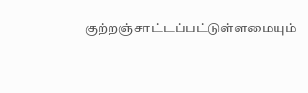குற்றஞ்சாட்டப்பட்டுள்ளமையும்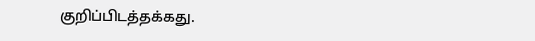குறிப்பிடத்தக்கது.